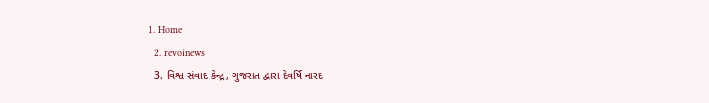1. Home
  2. revoinews
  3. વિશ્વ સંવાદ કેન્દ્ર, ગુજરાત દ્વારા દેવર્ષિ નારદ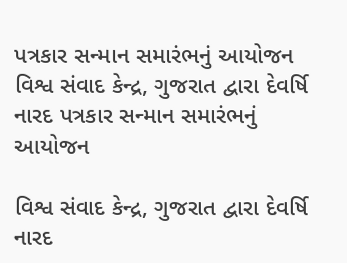પત્રકાર સન્માન સમારંભનું આયોજન
વિશ્વ સંવાદ કેન્દ્ર, ગુજરાત દ્વારા દેવર્ષિ નારદ પત્રકાર સન્માન સમારંભનું આયોજન

વિશ્વ સંવાદ કેન્દ્ર, ગુજરાત દ્વારા દેવર્ષિ નારદ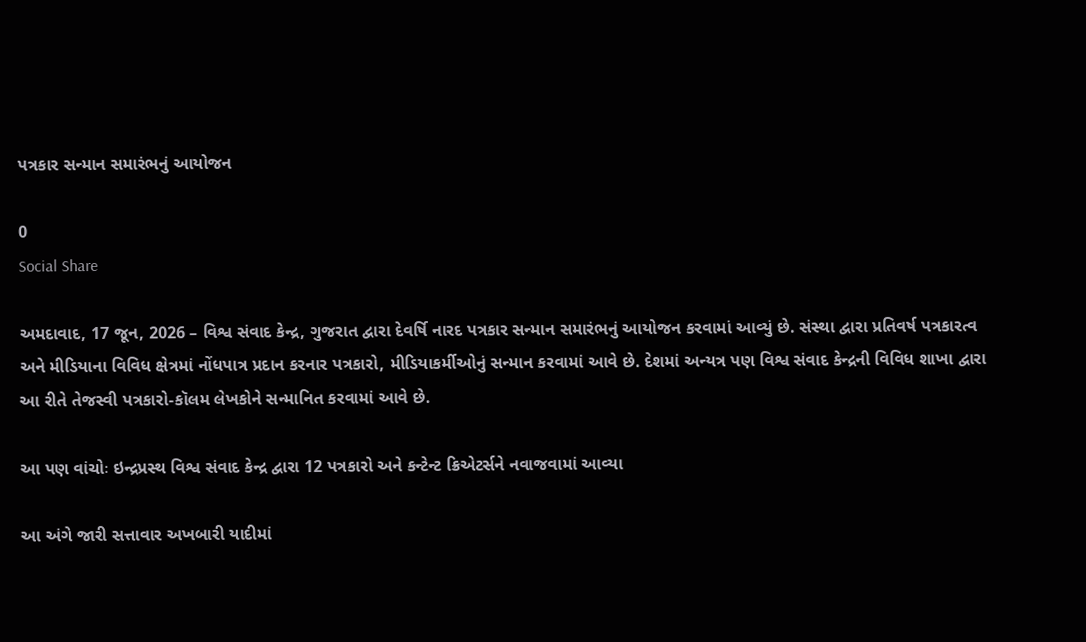પત્રકાર સન્માન સમારંભનું આયોજન

0
Social Share

અમદાવાદ, 17 જૂન, 2026 – વિશ્વ સંવાદ કેન્દ્ર, ગુજરાત દ્વારા દેવર્ષિ નારદ પત્રકાર સન્માન સમારંભનું આયોજન કરવામાં આવ્યું છે. સંસ્થા દ્વારા પ્રતિવર્ષ પત્રકારત્વ અને મીડિયાના વિવિધ ક્ષેત્રમાં નોંધપાત્ર પ્રદાન કરનાર પત્રકારો, મીડિયાકર્મીઓનું સન્માન કરવામાં આવે છે. દેશમાં અન્યત્ર પણ વિશ્વ સંવાદ કેન્દ્રની વિવિધ શાખા દ્વારા આ રીતે તેજસ્વી પત્રકારો-કૉલમ લેખકોને સન્માનિત કરવામાં આવે છે.

આ પણ વાંચોઃ ઇન્દ્રપ્રસ્થ વિશ્વ સંવાદ કેન્દ્ર દ્વારા 12 પત્રકારો અને કન્ટેન્ટ ક્રિએટર્સને નવાજવામાં આવ્યા

આ અંગે જારી સત્તાવાર અખબારી યાદીમાં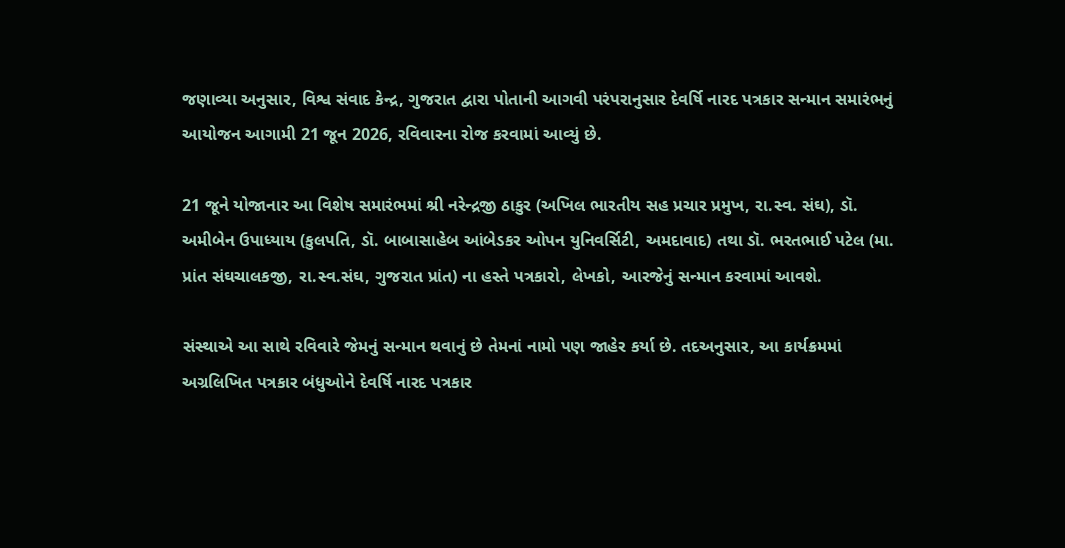જણાવ્યા અનુસાર, વિશ્વ સંવાદ કેન્દ્ર, ગુજરાત દ્વારા પોતાની આગવી પરંપરાનુસાર દેવર્ષિ નારદ પત્રકાર સન્માન સમારંભનું આયોજન આગામી 21 જૂન 2026, રવિવારના રોજ કરવામાં આવ્યું છે.

21 જૂને યોજાનાર આ વિશેષ સમારંભમાં શ્રી નરેન્દ્રજી ઠાકુર (અખિલ ભારતીય સહ પ્રચાર પ્રમુખ, રા.સ્વ. સંઘ), ડૉ. અમીબેન ઉપાધ્યાય (કુલપતિ, ડૉ. બાબાસાહેબ આંબેડકર ઓપન યુનિવર્સિટી, અમદાવાદ) તથા ડૉ. ભરતભાઈ પટેલ (મા. પ્રાંત સંઘચાલકજી, રા.સ્વ.સંઘ, ગુજરાત પ્રાંત) ના હસ્તે પત્રકારો, લેખકો, આરજેનું સન્માન કરવામાં આવશે.

સંસ્થાએ આ સાથે રવિવારે જેમનું સન્માન થવાનું છે તેમનાં નામો પણ જાહેર કર્યા છે. તદઅનુસાર, આ કાર્યક્રમમાં અગ્રલિખિત પત્રકાર બંધુઓને દેવર્ષિ નારદ પત્રકાર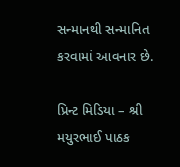સન્માનથી સન્માનિત કરવામાં આવનાર છે.

પ્રિન્ટ મિડિયા – શ્રી મયુરભાઈ પાઠક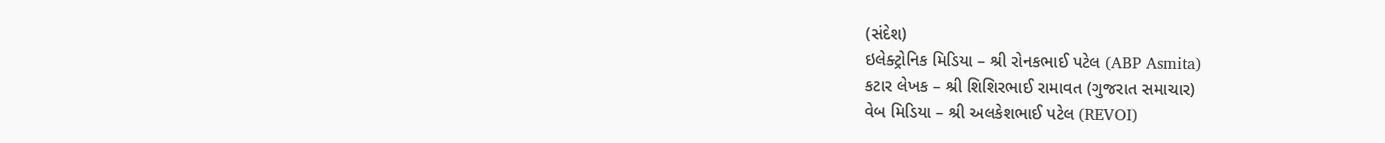(સંદેશ)
ઇલેક્ટ્રોનિક મિડિયા – શ્રી રોનકભાઈ પટેલ (ABP Asmita)
કટાર લેખક – શ્રી શિશિરભાઈ રામાવત (ગુજરાત સમાચાર)
વેબ મિડિયા – શ્રી અલકેશભાઈ પટેલ (REVOI)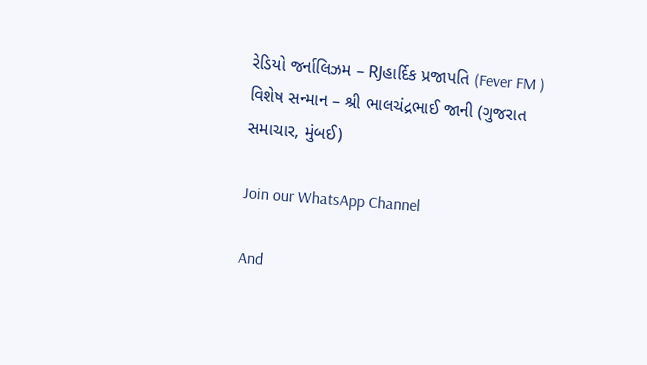રેડિયો જર્નાલિઝમ – RJહાર્દિક પ્રજાપતિ (Fever FM )
વિશેષ સન્માન – શ્રી ભાલચંદ્રભાઈ જાની (ગુજરાત સમાચાર, મુંબઈ)

Join our WhatsApp Channel

And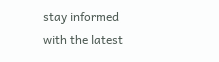stay informed with the latest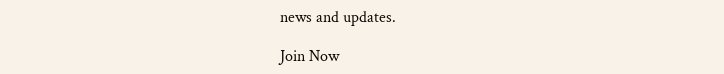news and updates.

Join Now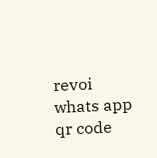revoi whats app qr code